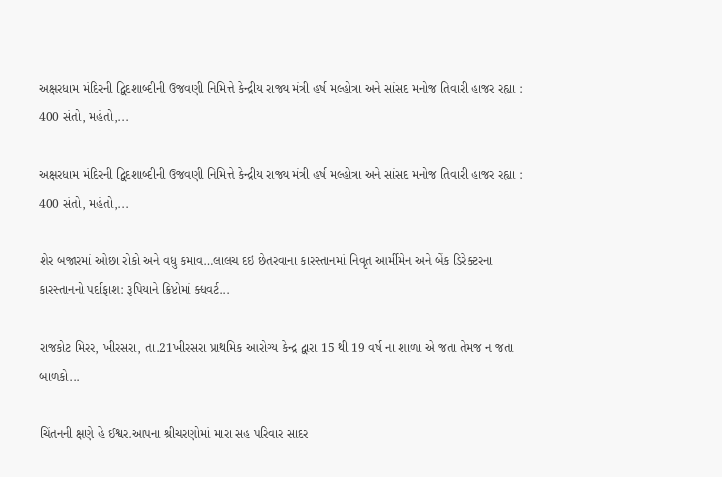અક્ષરધામ મંદિરની દ્વિદશાબ્દીની ઉજવણી નિમિત્તે કેન્દ્રીય રાજ્ય મંત્રી હર્ષ મલ્હોત્રા અને સાંસદ મનોજ તિવારી હાજર રહ્યા : 400 સંતો, મહંતો,...

અક્ષરધામ મંદિરની દ્વિદશાબ્દીની ઉજવણી નિમિત્તે કેન્દ્રીય રાજ્ય મંત્રી હર્ષ મલ્હોત્રા અને સાંસદ મનોજ તિવારી હાજર રહ્યા : 400 સંતો, મહંતો,...

શેર બજારમાં ઓછા રોકો અને વધુ કમાવ…લાલચ દઇ છેતરવાના કારસ્તાનમાં નિવૃત આર્મીમેન અને બેંક ડિરેક્ટરના કારસ્તાનનો પર્દાફાશ: રૂપિયાને ક્રિપ્ટોમાં ક્ધવર્ટ...

રાજકોટ મિરર, ખીરસરા, તા.21ખીરસરા પ્રાથમિક આરોગ્ય કેન્દ્ર દ્વારા 15 થી 19 વર્ષ ના શાળા એ જતા તેમજ ન જતા બાળકો...

ચિંતનની ક્ષણે હે ઈશ્વર.આપના શ્રીચરણોમાં મારા સહ પરિવાર સાદર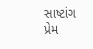સાષ્ટાંગ પ્રેમ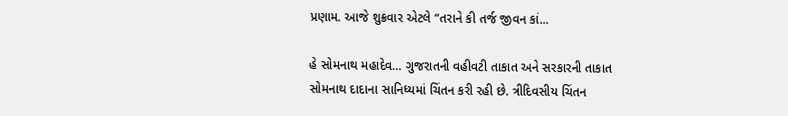પ્રણામ. આજે શુક્રવાર એટલે “તરાને કી તર્જ જીવન કાં...

હે સોમનાથ મહાદેવ… ગુજરાતની વહીવટી તાકાત અને સરકારની તાકાત સોમનાથ દાદાના સાનિધ્યમાં ચિંતન કરી રહી છે. ત્રીદિવસીય ચિંતન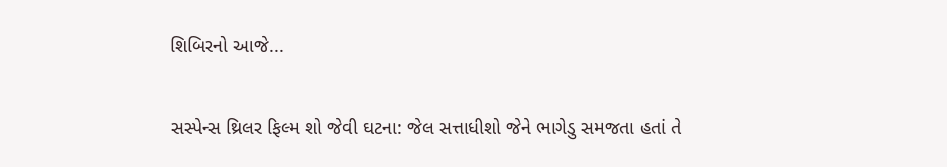શિબિરનો આજે...

સસ્પેન્સ થ્રિલર ફિલ્મ શો જેવી ઘટના: જેલ સત્તાધીશો જેને ભાગેડુ સમજતા હતાં તે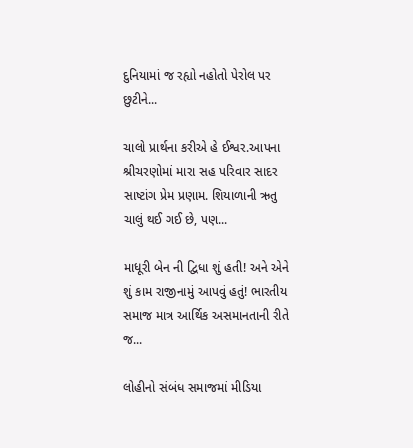દુનિયામાં જ રહ્યો નહોતો પેરોલ પર છુટીને...

ચાલો પ્રાર્થના કરીએ હે ઈશ્વર.આપના શ્રીચરણોમાં મારા સહ પરિવાર સાદર સાષ્ટાંગ પ્રેમ પ્રણામ. શિયાળાની ઋતુ ચાલું થઈ ગઈ છે, પણ...

માધૂરી બેન ની દ્વિધા શું હતી! અને એને શું કામ રાજીનામું આપવું હતું! ભારતીય સમાજ માત્ર આર્થિક અસમાનતાની રીતે જ...

લોહીનો સંબંધ સમાજમાં મીડિયા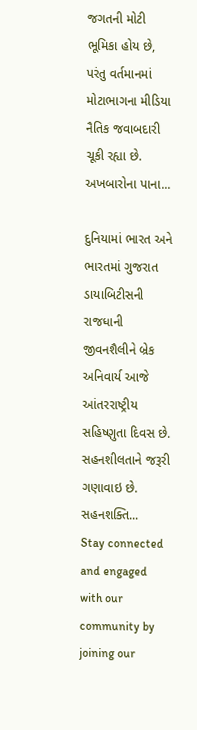જગતની મોટી ભૂમિકા હોય છે, પરંતુ વર્તમાનમાં મોટાભાગના મીડિયા નૈતિક જવાબદારી ચૂકી રહ્યા છે. અખબારોના પાના...

દુનિયામાં ભારત અને ભારતમાં ગુજરાત ડાયાબિટીસની રાજધાની જીવનશૈલીને બ્રેક અનિવાર્ય આજે આંતરરાષ્ટ્રીય સહિષ્ણુતા દિવસ છે. સહનશીલતાને જરૂરી ગણાવાઇ છે. સહનશક્તિ...
Stay connected and engaged with our community by joining our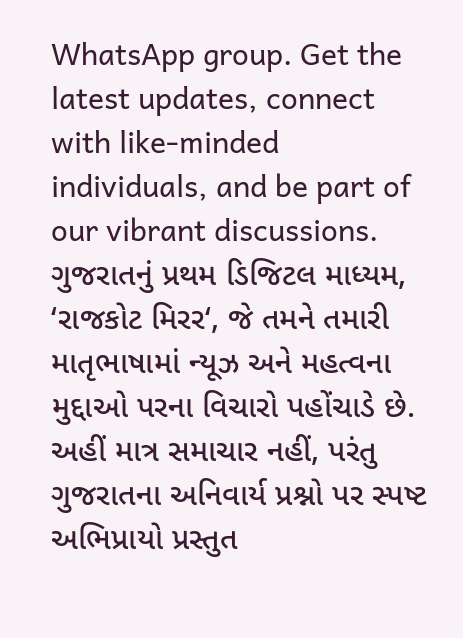WhatsApp group. Get the latest updates, connect with like-minded individuals, and be part of our vibrant discussions.
ગુજરાતનું પ્રથમ ડિજિટલ માધ્યમ, ‘રાજકોટ મિરર‘, જે તમને તમારી માતૃભાષામાં ન્યૂઝ અને મહત્વના મુદ્દાઓ પરના વિચારો પહોંચાડે છે. અહીં માત્ર સમાચાર નહીં, પરંતુ ગુજરાતના અનિવાર્ય પ્રશ્નો પર સ્પષ્ટ અભિપ્રાયો પ્રસ્તુત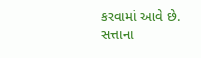કરવામાં આવે છે. સત્તાના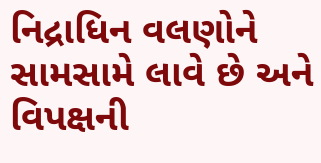નિદ્રાધિન વલણોને સામસામે લાવે છે અને વિપક્ષની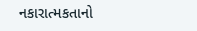નકારાત્મકતાનો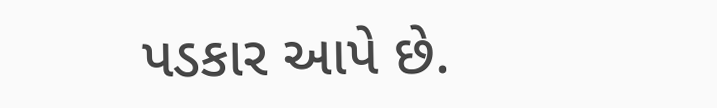પડકાર આપે છે.